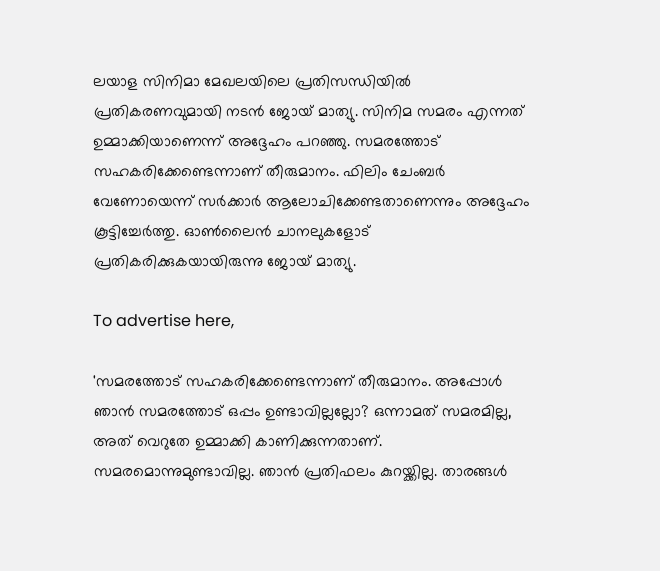ലയാള സിനിമാ മേഖലയിലെ പ്രതിസന്ധിയില്‍ പ്രതികരണവുമായി നടന്‍ ജോയ് മാത്യു. സിനിമ സമരം എന്നത് ഉമ്മാക്കിയാണെന്ന് അദ്ദേഹം പറഞ്ഞു. സമരത്തോട് സഹകരിക്കേണ്ടെന്നാണ് തീരുമാനം. ഫിലിം ചേംബര്‍ വേണോയെന്ന് സര്‍ക്കാര്‍ ആലോചിക്കേണ്ടതാണെന്നും അദ്ദേഹം കൂട്ടിച്ചേര്‍ത്തു. ഓണ്‍ലൈന്‍ ചാനലുകളോട് പ്രതികരിക്കുകയായിരുന്നു ജോയ് മാത്യു.

To advertise here,

'സമരത്തോട് സഹകരിക്കേണ്ടെന്നാണ് തീരുമാനം. അപ്പോള്‍ ഞാന്‍ സമരത്തോട് ഒപ്പം ഉണ്ടാവില്ലല്ലോ? ഒന്നാമത് സമരമില്ല, അത് വെറുതേ ഉമ്മാക്കി കാണിക്കുന്നതാണ്. സമരമൊന്നുമുണ്ടാവില്ല. ഞാന്‍ പ്രതിഫലം കുറയ്ക്കില്ല. താരങ്ങള്‍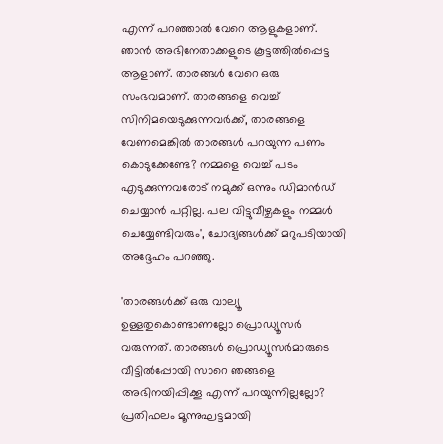എന്ന് പറഞ്ഞാല്‍ വേറെ ആളുകളാണ്. ഞാന്‍ അഭിനേതാക്കളുടെ കൂട്ടത്തില്‍പ്പെട്ട ആളാണ്. താരങ്ങള്‍ വേറെ ഒരു സംഭവമാണ്. താരങ്ങളെ വെച്ച് സിനിമയെടുക്കുന്നവര്‍ക്ക്, താരങ്ങളെ വേണമെങ്കില്‍ താരങ്ങള്‍ പറയുന്ന പണം കൊടുക്കേണ്ടേ? നമ്മളെ വെച്ച് പടം എടുക്കുന്നവരോട് നമുക്ക് ഒന്നും ഡിമാന്‍ഡ് ചെയ്യാന്‍ പറ്റില്ല. പല വിട്ടുവീഴ്ചകളും നമ്മള്‍ ചെയ്യേണ്ടിവരും', ചോദ്യങ്ങള്‍ക്ക് മറുപടിയായി അദ്ദേഹം പറഞ്ഞു.

'താരങ്ങള്‍ക്ക് ഒരു വാല്യൂ ഉള്ളതുകൊണ്ടാണല്ലോ പ്രൊഡ്യൂസര്‍ വരുന്നത്. താരങ്ങള്‍ പ്രൊഡ്യൂസര്‍മാരുടെ വീട്ടില്‍പ്പോയി സാറെ ഞങ്ങളെ അഭിനയിപ്പിക്കൂ എന്ന് പറയുന്നില്ലല്ലോ? പ്രതിഫലം മൂന്നുഘട്ടമായി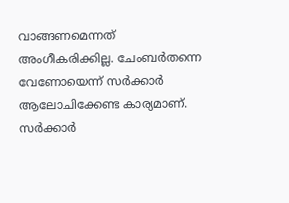വാങ്ങണമെന്നത് അംഗീകരിക്കില്ല. ചേംബര്‍തന്നെ വേണോയെന്ന് സര്‍ക്കാര്‍ ആലോചിക്കേണ്ട കാര്യമാണ്. സര്‍ക്കാര്‍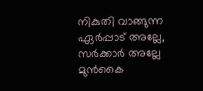നികുതി വാങ്ങുന്ന ഏര്‍പ്പാട് അല്ലേ, സര്‍ക്കാര്‍ അല്ലേ മുന്‍കൈ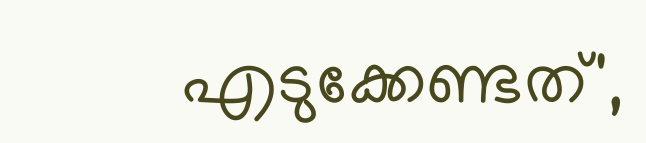എടുക്കേണ്ടത്',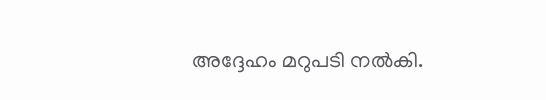അദ്ദേഹം മറുപടി നല്‍കി.